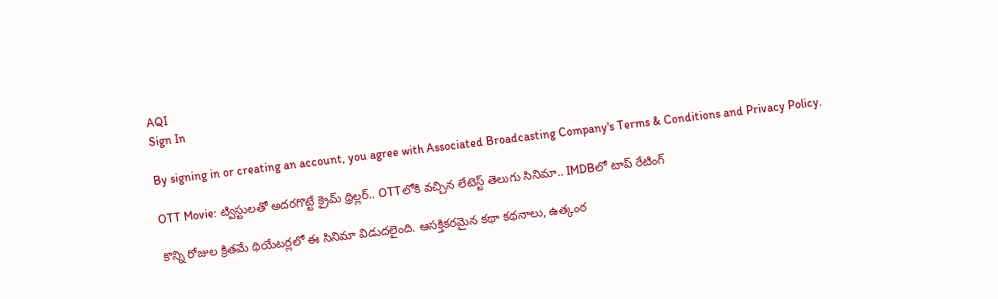AQI
Sign In

By signing in or creating an account, you agree with Associated Broadcasting Company's Terms & Conditions and Privacy Policy.

OTT Movie: ట్విస్టులతో అదరగొట్టే క్రైమ్ థ్రిల్లర్.. OTTలోకి వచ్చిన లేటెస్ట్ తెలుగు సినిమా.. IMDBలో టాప్ రేటింగ్

కొన్ని రోజుల క్రితమే థియేటర్లలో ఈ సినిమా విడుదలైంది. ఆసక్తికరమైన కథా కథనాలు, ఉత్కంఠ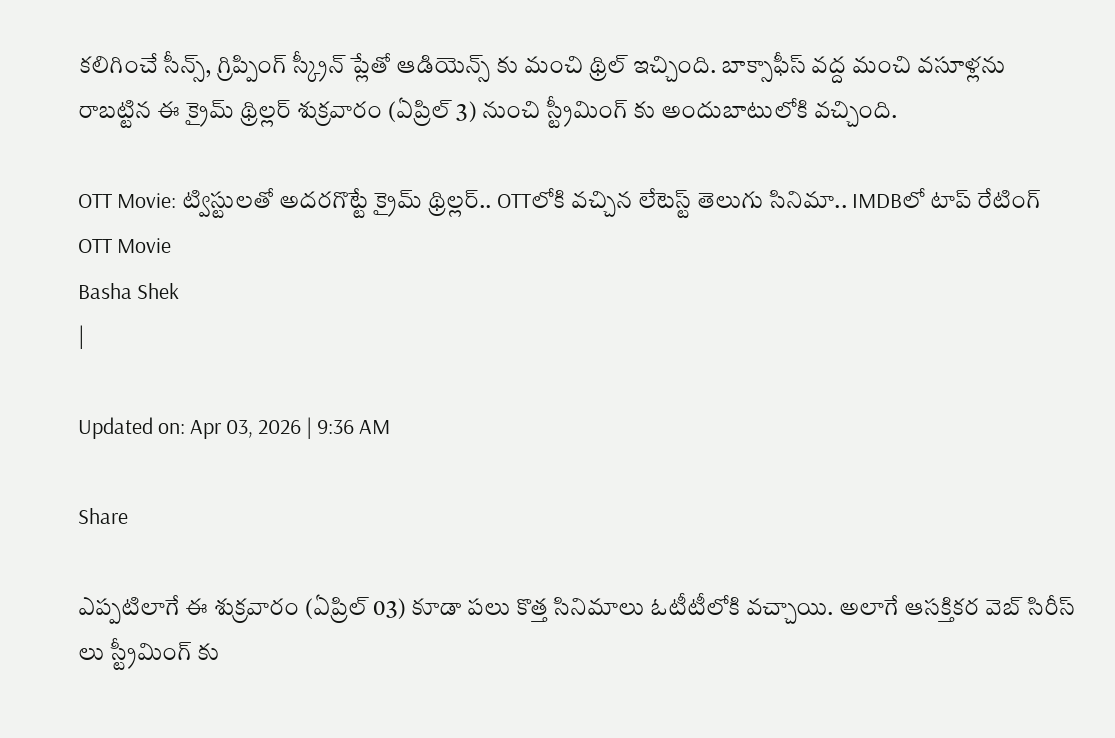కలిగించే సీన్స్, గ్రిప్పింగ్ స్క్రీన్ ప్లేతో ఆడియెన్స్ కు మంచి థ్రిల్ ఇచ్చింది. బాక్సాఫీస్ వద్ద మంచి వసూళ్లను రాబట్టిన ఈ క్రైమ్ థ్రిల్లర్ శుక్రవారం (ఏప్రిల్ 3) నుంచి స్ట్రీమింగ్ కు అందుబాటులోకి వచ్చింది.

OTT Movie: ట్విస్టులతో అదరగొట్టే క్రైమ్ థ్రిల్లర్.. OTTలోకి వచ్చిన లేటెస్ట్ తెలుగు సినిమా.. IMDBలో టాప్ రేటింగ్
OTT Movie
Basha Shek
|

Updated on: Apr 03, 2026 | 9:36 AM

Share

ఎప్పటిలాగే ఈ శుక్రవారం (ఏప్రిల్ 03) కూడా పలు కొత్త సినిమాలు ఓటీటీలోకి వచ్చాయి. అలాగే ఆసక్తికర వెబ్ సిరీస్ లు స్ట్రీమింగ్ కు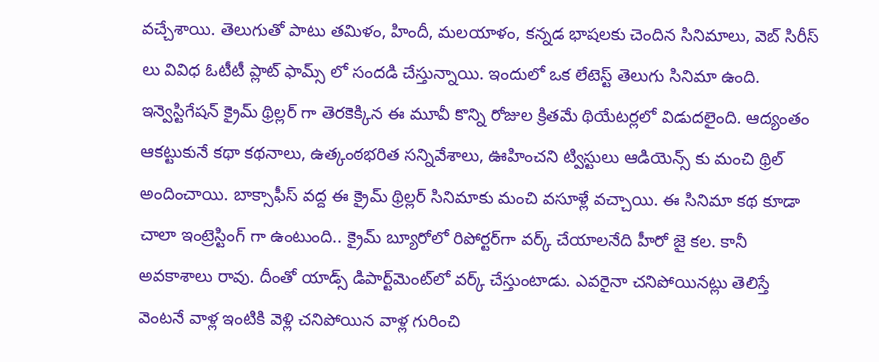వచ్చేశాయి. తెలుగుతో పాటు తమిళం, హిందీ, మలయాళం, కన్నడ భాషలకు చెందిన సినిమాలు, వెబ్ సిరీస్ లు వివిధ ఓటీటీ ప్లాట్ ఫామ్స్ లో సందడి చేస్తున్నాయి. ఇందులో ఒక లేటెస్ట్ తెలుగు సినిమా ఉంది. ఇన్వెస్టిగేషన్ క్రైమ్ థ్రిల్లర్ గా తెరకెక్కిన ఈ మూవీ కొన్ని రోజుల క్రితమే థియేటర్లలో విడుదలైంది. ఆద్యంతం ఆకట్టుకునే కథా కథనాలు, ఉత్కంఠభరిత సన్నివేశాలు, ఊహించని ట్విస్టులు ఆడియెన్స్ కు మంచి థ్రిల్ అందించాయి. బాక్సాఫీస్ వద్ద ఈ క్రైమ్ థ్రిల్లర్ సినిమాకు మంచి వసూళ్లే వచ్చాయి. ఈ సినిమా కథ కూడా చాలా ఇంట్రెస్టింగ్ గా ఉంటుంది.. క్రైమ్ బ్యూరోలో రిపోర్టర్‌గా వర్క్ చేయాలనేది హీరో జై కల. కానీ అవకాశాలు రావు. దీంతో యాడ్స్ డిపార్ట్‌మెంట్‌లో వర్క్ చేస్తుంటాడు. ఎవరైనా చనిపోయినట్లు తెలిస్తే వెంటనే వాళ్ల ఇంటికి వెళ్లి చనిపోయిన వాళ్ల గురించి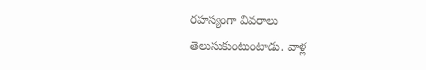రహస్యంగా వివరాలు తెలుసుకుంటుంటాడు. వాళ్ల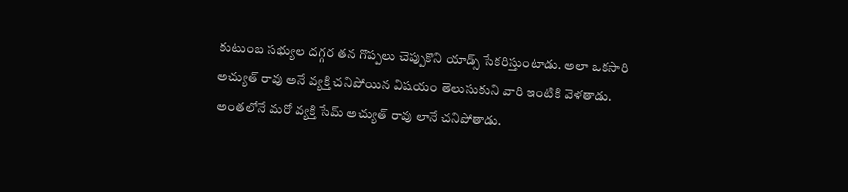కుటుంబ సభ్యుల దగ్గర తన గొప్పలు చెప్పుకొని యాడ్స్ సేకరిస్తుంటాడు. అలా ఒకసారి అచ్యుత్ రావు అనే వ్యక్తి చనిపోయిన విషయం తెలుసుకుని వారి ఇంటికి వెళతాడు. అంతలోనే మరో వ్యక్తి సేమ్ అచ్యుత్ రావు లానే చనిపోతాడు.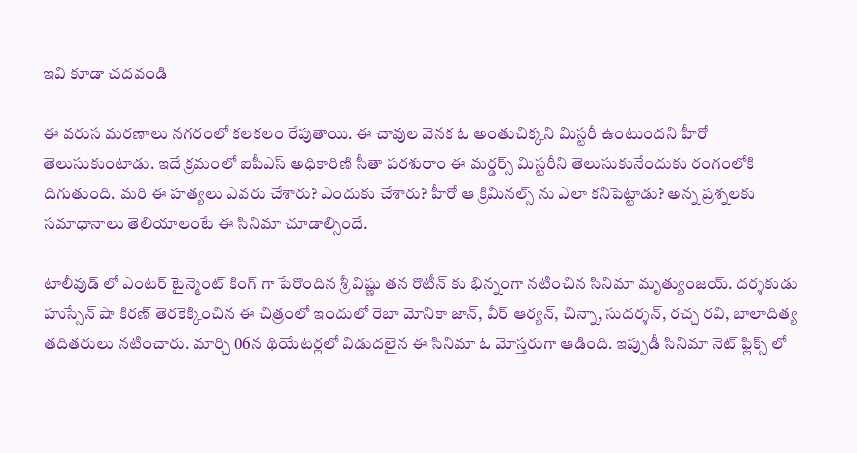ఇవి కూడా చదవండి

ఈ వరుస మరణాలు నగరంలో కలకలం రేపుతాయి. ఈ చావుల వెనక ఓ అంతుచిక్కని మిస్టరీ ఉంటుందని హీరో తెలుసుకుంటాడు. ఇదే క్రమంలో ఐపీఎస్ అధికారిణి సీతా పరశురాం ఈ మర్డర్స్ మిస్టరీని తెలుసుకునేందుకు రంగంలోకి దిగుతుంది. మరి ఈ హత్యలు ఎవరు చేశారు? ఎందుకు చేశారు? హీరో ఆ క్రిమినల్స్ ను ఎలా కనిపెట్టాడు? అన్న ప్రశ్నలకు సమాధానాలు తెలియాలంటే ఈ సినిమా చూడాల్సిందే.

టాలీవుడ్ లో ఎంటర్ టైన్మెంట్ కింగ్ గా పేరొందిన శ్రీ విష్ణు తన రొటీన్ కు భిన్నంగా నటించిన సినిమా మృత్యుంజయ్. దర్శకుడు హుస్సేన్ షా కిర‌ణ్‌ తెరకెక్కించిన ఈ చిత్రంలో ఇందులో రెబా మోనికా జాన్‌, వీర్ ఆర్య‌న్‌, చిన్నా, సుద‌ర్శ‌న్‌, ర‌చ్చ ర‌వి, బాలాదిత్య తదితరులు నటించారు. మార్చి 06న థియేటర్లలో విడుదలైన ఈ సినిమా ఓ మోస్తరుగా ఆడింది. ఇప్పుడీ సినిమా నెట్ ఫ్లిక్స్ లో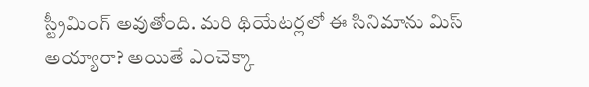స్ట్రీమింగ్ అవుతోంది. మరి థియేటర్లలో ఈ సినిమాను మిస్ అయ్యారా? అయితే ఎంచెక్కా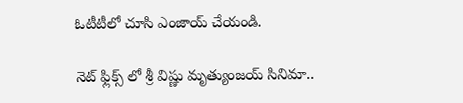ఓటీటీలో చూసి ఎంజాయ్ చేయండి.

నెట్ ఫ్లిక్స్ లో శ్రీ విష్ణు మృత్యుంజయ్ సినిమా..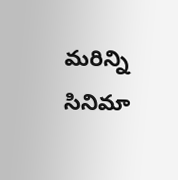మరిన్ని సినిమా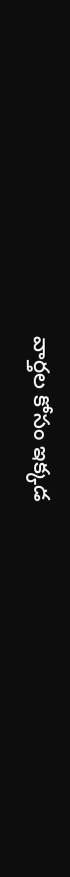వార్తల కోసం ఇక్కడ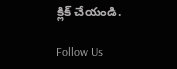క్లిక్ చేయండి.

Follow Us